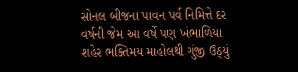સોનલ બીજના પાવન પર્વ નિમિત્તે દર વર્ષની જેમ આ વર્ષે પણ ખંભાળિયા શહેર ભક્તિમય માહોલથી ગુંજી ઉઠ્યું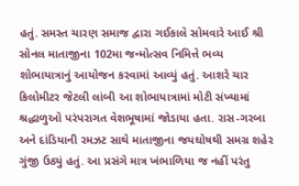હતું. સમસ્ત ચારણ સમાજ દ્વારા ગઈકાલે સોમવારે આઈ શ્રી સોનલ માતાજીના 102મા જન્મોત્સવ નિમિત્તે ભવ્ય શોભાયાત્રાનું આયોજન કરવામાં આવ્યું હતું. આશરે ચાર કિલોમીટર જેટલી લાંબી આ શોભાયાત્રામાં મોટી સંખ્યામાં શ્રદ્ધાળુઓ પરંપરાગત વેશભૂષામાં જોડાયા હતા. રાસ-ગરબા અને દાંડિયાની રમઝટ સાથે માતાજીના જયઘોષથી સમગ્ર શહેર ગુંજી ઉઠ્યું હતું. આ પ્રસંગે માત્ર ખંભાળિયા જ નહીં પરંતુ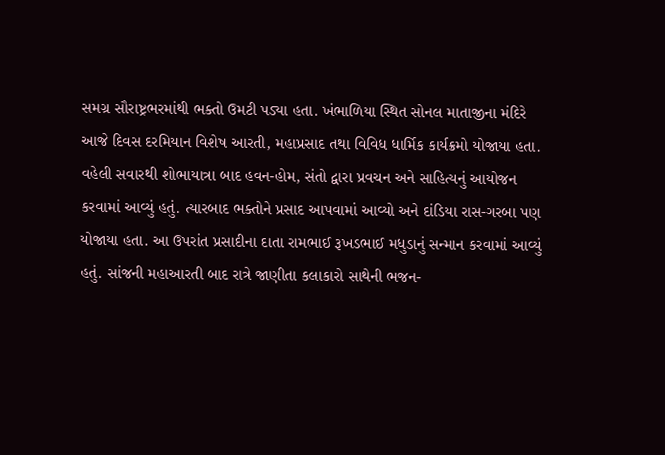સમગ્ર સૌરાષ્ટ્રભરમાંથી ભક્તો ઉમટી પડ્યા હતા. ખંભાળિયા સ્થિત સોનલ માતાજીના મંદિરે આજે દિવસ દરમિયાન વિશેષ આરતી, મહાપ્રસાદ તથા વિવિધ ધાર્મિક કાર્યક્રમો યોજાયા હતા.
વહેલી સવારથી શોભાયાત્રા બાદ હવન-હોમ, સંતો દ્વારા પ્રવચન અને સાહિત્યનું આયોજન કરવામાં આવ્યું હતું. ત્યારબાદ ભક્તોને પ્રસાદ આપવામાં આવ્યો અને દાંડિયા રાસ-ગરબા પણ યોજાયા હતા. આ ઉપરાંત પ્રસાદીના દાતા રામભાઈ રૂખડભાઈ મધુડાનું સન્માન કરવામાં આવ્યું હતું. સાંજની મહાઆરતી બાદ રાત્રે જાણીતા કલાકારો સાથેની ભજન-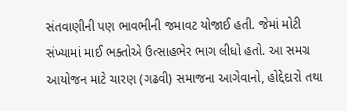સંતવાણીની પણ ભાવભીની જમાવટ યોજાઈ હતી. જેમાં મોટી સંખ્યામાં માઈ ભક્તોએ ઉત્સાહભેર ભાગ લીધો હતો. આ સમગ્ર આયોજન માટે ચારણ (ગઢવી) સમાજના આગેવાનો, હોદ્દેદારો તથા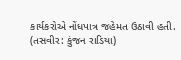કાર્યકરોએ નોંધપાત્ર જહેમત ઉઠાવી હતી. (તસવીર: કુંજન રાડિયા)